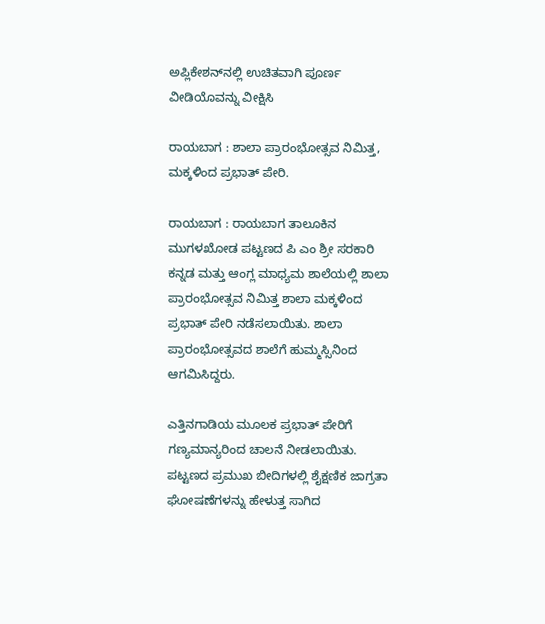ಅಪ್ಲಿಕೇಶನ್‌ನಲ್ಲಿ ಉಚಿತವಾಗಿ ಪೂರ್ಣ ವೀಡಿಯೊವನ್ನು ವೀಕ್ಷಿಸಿ

ರಾಯಬಾಗ : ಶಾಲಾ ಪ್ರಾರಂಭೋತ್ಸವ ನಿಮಿತ್ತ, ಮಕ್ಕಳಿಂದ ಪ್ರಭಾತ್ ಪೇರಿ.

ರಾಯಬಾಗ : ರಾಯಬಾಗ ತಾಲೂಕಿನ ಮುಗಳಖೋಡ ಪಟ್ಟಣದ ಪಿ ಎಂ ಶ್ರೀ ಸರಕಾರಿ ಕನ್ನಡ ಮತ್ತು ಆಂಗ್ಲ ಮಾಧ್ಯಮ ಶಾಲೆಯಲ್ಲಿ ಶಾಲಾ ಪ್ರಾರಂಭೋತ್ಸವ ನಿಮಿತ್ತ ಶಾಲಾ ಮಕ್ಕಳಿಂದ ಪ್ರಭಾತ್ ಪೇರಿ ನಡೆಸಲಾಯಿತು. ಶಾಲಾ ಪ್ರಾರಂಭೋತ್ಸವದ ಶಾಲೆಗೆ ಹುಮ್ಮಸ್ಸಿನಿಂದ ಆಗಮಿಸಿದ್ದರು.

ಎತ್ತಿನಗಾಡಿಯ ಮೂಲಕ ಪ್ರಭಾತ್ ಪೇರಿಗೆ ಗಣ್ಯಮಾನ್ಯರಿಂದ ಚಾಲನೆ ನೀಡಲಾಯಿತು. ಪಟ್ಟಣದ ಪ್ರಮುಖ ಬೀದಿಗಳಲ್ಲಿ ಶೈಕ್ಷಣಿಕ ಜಾಗ್ರತಾ ಘೋಷಣೆಗಳನ್ನು ಹೇಳುತ್ತ ಸಾಗಿದ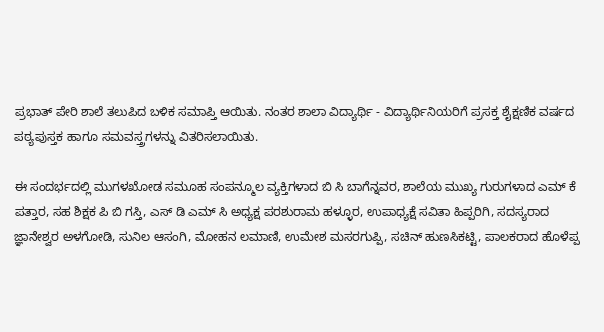ಪ್ರಭಾತ್ ಪೇರಿ ಶಾಲೆ ತಲುಪಿದ ಬಳಿಕ ಸಮಾಪ್ತಿ ಆಯಿತು. ನಂತರ ಶಾಲಾ ವಿದ್ಯಾರ್ಥಿ - ವಿದ್ಯಾರ್ಥಿನಿಯರಿಗೆ ಪ್ರಸಕ್ತ ಶೈಕ್ಷಣಿಕ ವರ್ಷದ ಪಠ್ಯಪುಸ್ತಕ ಹಾಗೂ ಸಮವಸ್ತ್ರಗಳನ್ನು ವಿತರಿಸಲಾಯಿತು.

ಈ ಸಂದರ್ಭದಲ್ಲಿ ಮುಗಳಖೋಡ ಸಮೂಹ ಸಂಪನ್ಮೂಲ ವ್ಯಕ್ತಿಗಳಾದ ಬಿ ಸಿ ಬಾಗೆನ್ನವರ, ಶಾಲೆಯ ಮುಖ್ಯ ಗುರುಗಳಾದ ಎಮ್ ಕೆ ಪತ್ತಾರ, ಸಹ ಶಿಕ್ಷಕ ಪಿ ಬಿ ಗಸ್ತಿ, ಎಸ್ ಡಿ ಎಮ್ ಸಿ ಅಧ್ಯಕ್ಷ ಪರಶುರಾಮ ಹಳ್ಳೂರ, ಉಪಾಧ್ಯಕ್ಷೆ ಸವಿತಾ ಹಿಪ್ಪರಿಗಿ, ಸದಸ್ಯರಾದ ಜ್ಞಾನೇಶ್ವರ ಅಳಗೋಡಿ, ಸುನಿಲ ಆಸಂಗಿ, ಮೋಹನ ಲಮಾಣಿ, ಉಮೇಶ ಮಸರಗುಪ್ಪಿ, ಸಚಿನ್ ಹುಣಸಿಕಟ್ಟಿ, ಪಾಲಕರಾದ ಹೊಳೆಪ್ಪ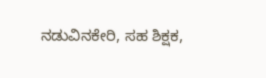ನಡುವಿನಕೇರಿ, ಸಹ ಶಿಕ್ಷಕ,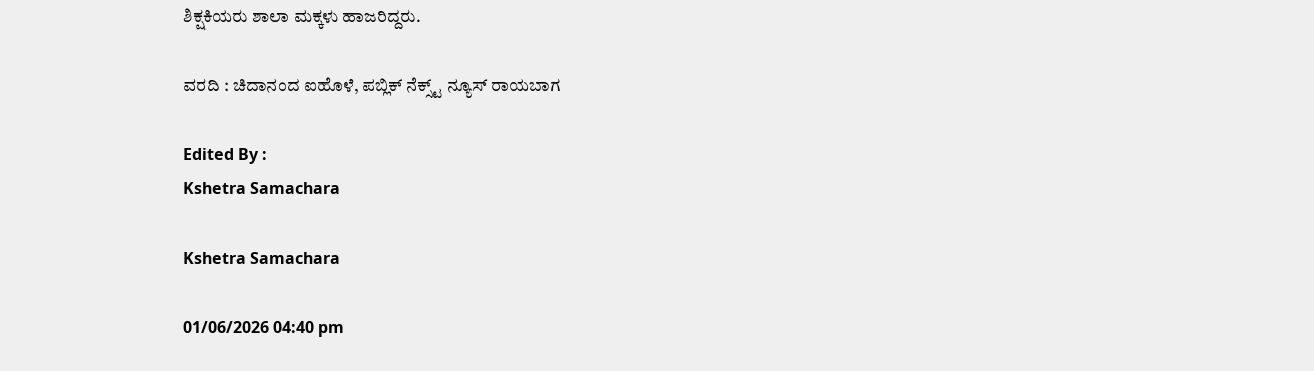ಶಿಕ್ಷಕಿಯರು ಶಾಲಾ ಮಕ್ಕಳು ಹಾಜರಿದ್ದರು.

ವರದಿ : ಚಿದಾನಂದ ಐಹೊಳೆ, ಪಬ್ಲಿಕ್ ನೆಕ್ಸ್ಟ್ ನ್ಯೂಸ್ ರಾಯಬಾಗ

Edited By :
Kshetra Samachara

Kshetra Samachara

01/06/2026 04:40 pm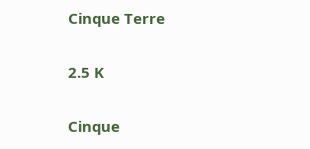Cinque Terre

2.5 K

Cinque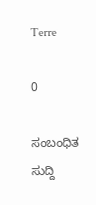Terre

0

ಸಂಬಂಧಿತ ಸುದ್ದಿ